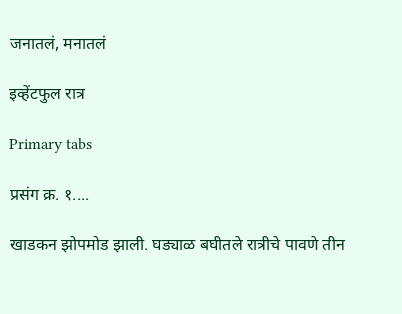जनातलं, मनातलं

इव्हेंटफुल रात्र

Primary tabs

प्रसंग क्र. १....

खाडकन झोपमोड झाली. घड्याळ बघीतले रात्रीचे पावणे तीन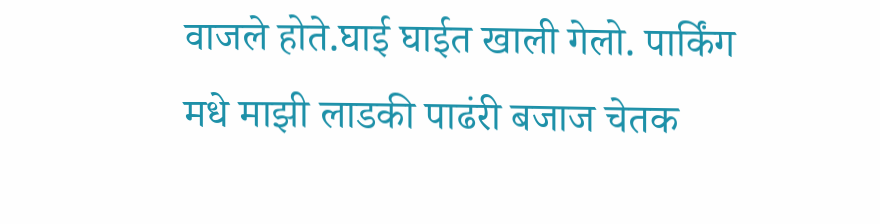वाजले होते.घाई घाईत खाली गेलो. पार्किंग मधे माझी लाडकी पाढंरी बजाज चेतक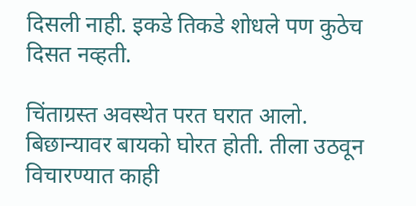दिसली नाही. इकडे तिकडे शोधले पण कुठेच दिसत नव्हती.

चिंताग्रस्त अवस्थेत परत घरात आलो. बिछान्यावर बायको घोरत होती. तीला उठवून विचारण्यात काही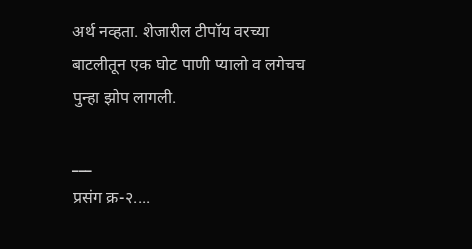अर्थ नव्हता. शेजारील टीपॉय वरच्या बाटलीतून एक घोट पाणी प्यालो व लगेचच पुन्हा झोप लागली.

___
प्रसंग क्र-२....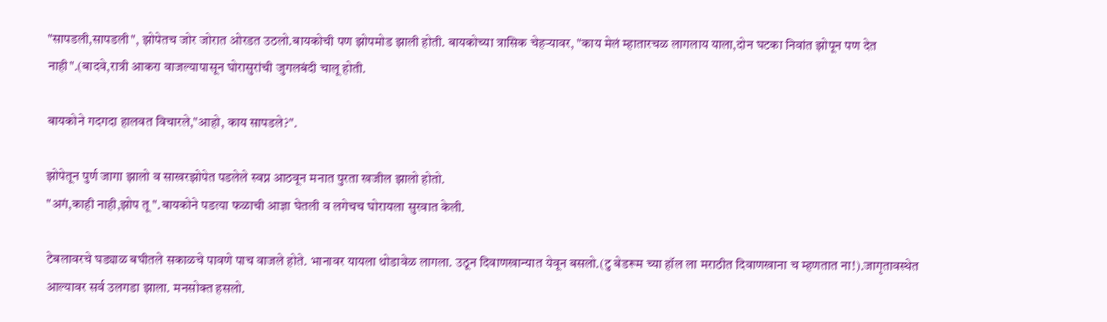"सापडली,सापडली", झोपेतच जोर जोरात ओरडत उठलो.बायकोची पण झोपमोड झाली होती. बायकोच्या त्रासिक चेहर्‍यावर, "काय मेलं म्हातारचळ लागलाय याला,दोन घटका निवांत झोपून पण देत नाही".(बादवे,रात्री आकरा वाजल्यापासून घोरासुरांची जुगलबंदी चालू होती.

बायकोने गदगदा हालवत विचारले,"आहो, काय सापडले?".

झोपेतून पुर्ण जागा झालो व साखरझोपेत पडलेले स्वप्न आठवून मनात पुरता खजील झालो होतो.
"अगं,काही नाही,झोप तू ".बायकोने पडत्या फळाची आज्ञा घेतली व लगेचच घोरायला सुरवात केली.

टेबलावरचे घड्याळ बघीतले सकाळचे पावणे पाच वाजले होते. भानावर यायला थोडावेळ लागला. उठून दिवाणखान्यात येवून बसलो.(टु बेडरूम च्या हॉल ला मराठीत दिवाणखाना च म्हणतात ना!).जागृतावस्थेत आल्यावर सर्व उलगडा झाला. मनसोक्त हसलो.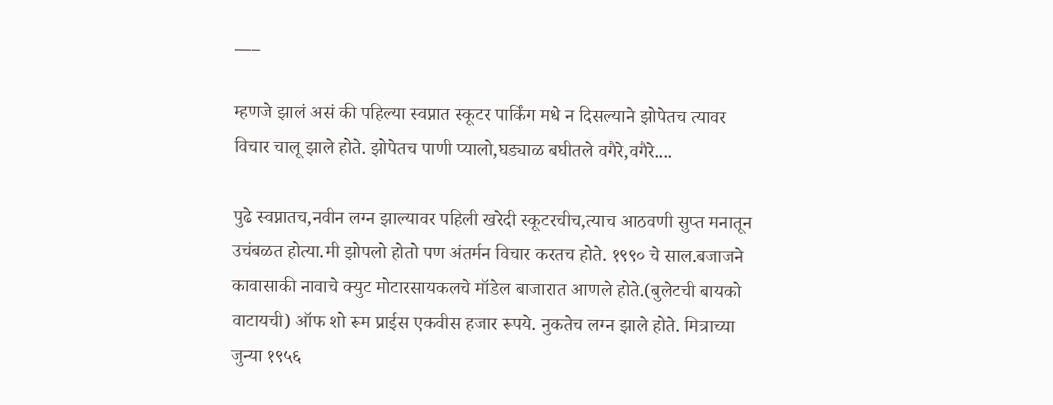___

म्हणजे झालं असं की पहिल्या स्वप्नात स्कूटर पार्किंग मधे न दिसल्याने झोपेतच त्यावर विचार चालू झाले होते. झोपेतच पाणी प्यालो,घड्याळ बघीतले वगैरे,वगैरे....

पुढे स्वप्नातच,नवीन लग्न झाल्यावर पहिली खरेदी स्कूटरचीच,त्याच आठवणी सुप्त मनातून उचंबळत होत्या.मी झोपलो होतो पण अंतर्मन विचार करतच होते. १९९० चे साल.बजाजने कावासाकी नावाचे क्युट मोटारसायकलचे मॉडेल बाजारात आणले होते.(बुलेटची बायको वाटायची) ऑफ शो रूम प्राईस एकवीस हजार रूपये. नुकतेच लग्न झाले होते. मित्राच्या जुन्या १९५६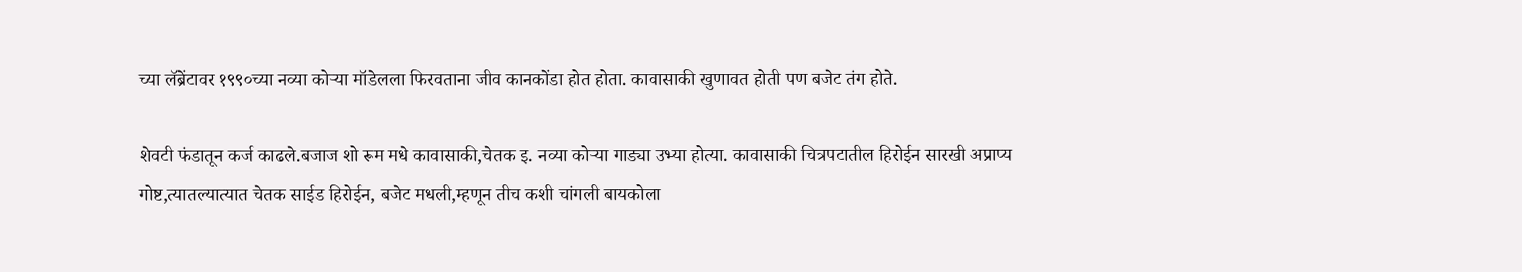च्या लॅब्रेंटावर १९९०च्या नव्या कोऱ्या मॉडेलला फिरवताना जीव कानकोंडा होत होता. कावासाकी खुणावत होती पण बजेट तंग होते.

शेवटी फंडातून कर्ज काढले.बजाज शो रूम मधे कावासाकी,चेतक इ. नव्या कोऱ्या गाड्या उभ्या होत्या. कावासाकी चित्रपटातील हिरोईन सारखी अप्राप्य गोष्ट,त्यातल्यात्यात चेतक साईड हिरोईन, बजेट मधली,म्हणून तीच कशी चांगली बायकोला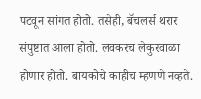पटवून सांगत होतो. तसेही, बॅचलर्स थरार संपुष्टात आला होतो. लवकरच लेकुरवाळा होणार होतो. बायकोचे काहीच म्हणणे नव्हते.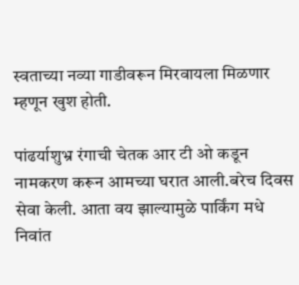स्वताच्या नव्या गाडीवरून मिरवायला मिळणार म्हणून खुश होती.

पांढर्याशुभ्र रंगाची चेतक आर टी ओ कडून नामकरण करून आमच्या घरात आली.बरेच दिवस सेवा केली. आता वय झाल्यामुळे पार्किंग मधे निवांत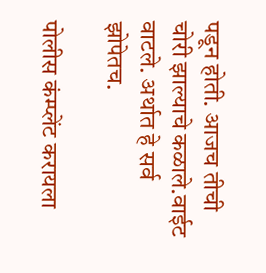पडून होती. आजच तीची चोरी झाल्याचे कळाले.वाईट वाटले. अर्थात हे सर्व झोपेतच.

पोलीस कंम्प्लेंट करायला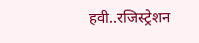हवी..रजिस्ट्रेशन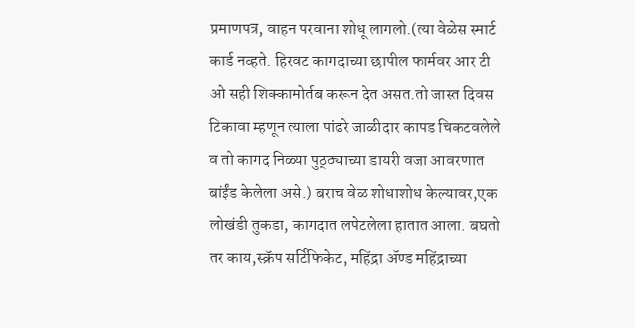प्रमाणपत्र, वाहन परवाना शोधू लागलो.(त्या वेळेस स्मार्ट कार्ड नव्हते. हिरवट कागदाच्या छापील फार्मवर आर टी ओ सही शिक्कामोर्तब करून देत असत.तो जास्त दिवस टिकावा म्हणून त्याला पांढरे जाळीदार कापड चिकटवलेले व तो कागद निळ्या पुठ्ठ्याच्या डायरी वजा आवरणात बांईंड केलेला असे.) बराच वेळ शोधाशोध केल्यावर,एक लोखंडी तुकडा, कागदात लपेटलेला हातात आला. बघतो तर काय,स्क्रॅप सर्टिफिकेट, महिंद्रा ॲण्ड महिंद्राच्या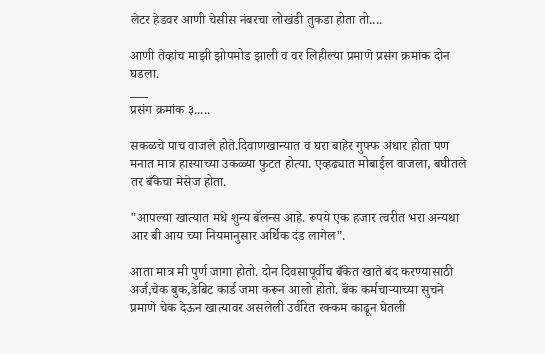लेटर हेडवर आणी चेसीस नंबरचा लोखंडी तुकडा होता तो....

आणी तेव्हांच माझी झोपमोड झाली व वर लिहील्या प्रमाणे प्रसंग क्रमांक दोन घडला.
___
प्रसंग क्रमांक ३.....

सकळचे पाच वाजले होते.दिवाणखान्यात व घरा बाहेर गुफ्फ अंधार होता पण मनात मात्र हास्याच्या उकळ्या फुटत होत्या. एव्हढ्यात मोबाईल वाजला, बघीतले तर बँकेचा मेसेज होता.

"आपल्या खात्यात मधे शुन्य बॅलन्स आहे. रूपये एक हजार त्वरीत भरा अन्यथा आर बी आय च्या नियमानुसार अर्थिक दंड लागेल".

आता मात्र मी पुर्ण जागा होतो. दोन दिवसापूर्वीच बँकेत खाते बंद करण्यासाठी अर्ज,चेक बुक,डेबिट कार्ड जमा करून आलो होतो. बॅंक कर्मचाऱ्याच्या सुचने प्रमाणे चेक देऊन खात्यावर असलेली उर्वरित रक्कम काढून घेतली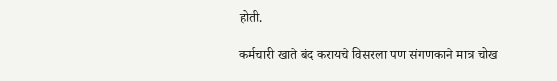होती.

कर्मचारी खाते बंद करायचे विसरला पण संगणकाने मात्र चोख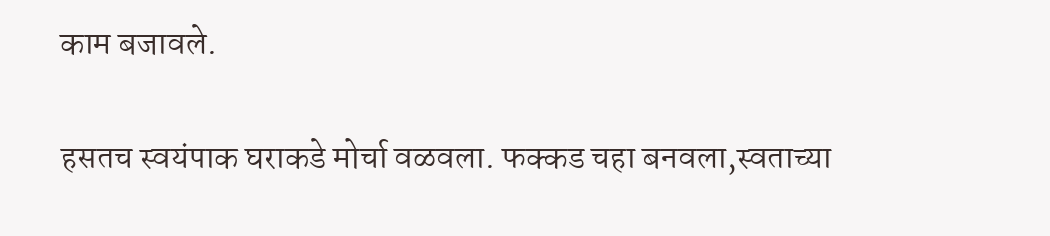काम बजावले.

हसतच स्वयंपाक घराकडे मोर्चा वळवला. फक्कड चहा बनवला,स्वताच्या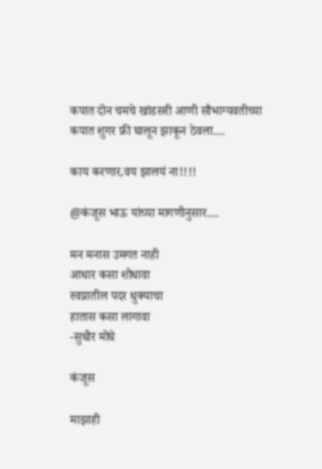कपात दोन चमचे खांडसरी आणी सौभाग्यवतीच्या कपात शुगर फ्री घालून झाकून ठेवला....

काय करणार,वय झालयं ना!!!!

@कंजूस भाऊ यांच्या मागणीनुसार....

मन मनास उमगत नाही
आधार कसा शोधावा
स्वप्नातील पदर धुक्याचा
हातास कसा लागावा
-सुधीर मोघे

कंजूस

माझाही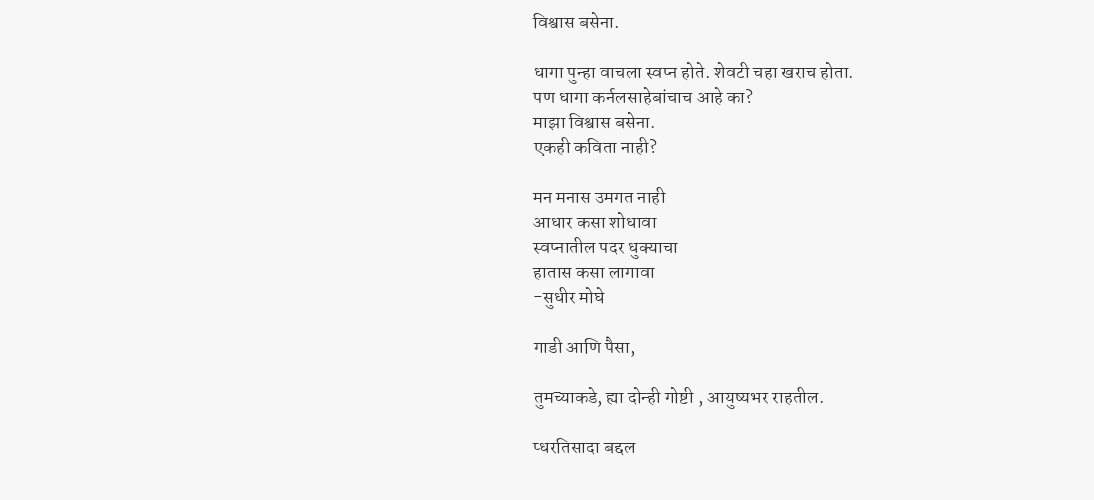विश्वास बसेना.

धागा पुन्हा वाचला स्वप्न होते. शेवटी चहा खराच होता.
पण धागा कर्नलसाहेबांचाच आहे का?
माझा विश्वास बसेना.
एकही कविता नाही?

मन मनास उमगत नाही
आधार कसा शोधावा
स्वप्नातील पदर धुक्याचा
हातास कसा लागावा
-सुधीर मोघे

गाडी आणि पैसा,

तुमच्याकडे, ह्या दोन्ही गोष्टी , आयुष्यभर राहतील.

प्धरतिसादा बद्दल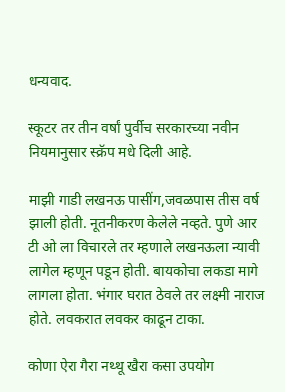धन्यवाद.

स्कूटर तर तीन वर्षां पुर्वीच सरकारच्या नवीन नियमानुसार स्क्रॅप मधे दिली आहे.

माझी गाडी लखनऊ पासींग,जवळपास तीस वर्ष झाली होती. नूतनीकरण केलेले नव्हते. पुणे आर टी ओ ला विचारले तर म्हणाले लखनऊला न्यावी लागेल म्हणून पडून होती. बायकोचा लकडा मागे लागला होता. भंगार घरात ठेवले तर लक्ष्मी नाराज होते. लवकरात लवकर काढून टाका.

कोणा ऐरा गैरा नथ्थू खैरा कसा उपयोग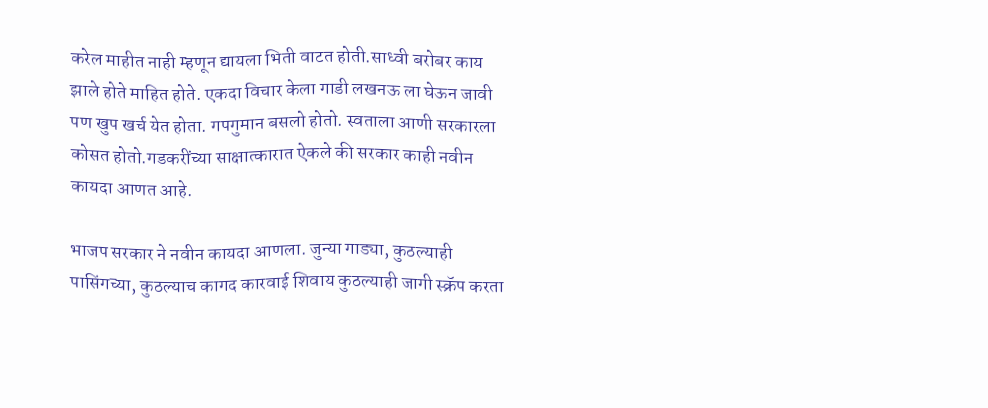करेल माहीत नाही म्हणून द्यायला भिती वाटत होती.साध्वी बरोबर काय झाले होते माहित होते. एकदा विचार केला गाडी लखनऊ ला घेऊन जावी पण खुप खर्च येत होता. गपगुमान बसलो होतो. स्वताला आणी सरकारला कोसत होतो.गडकरींच्या साक्षात्कारात ऐकले की सरकार काही नवीन कायदा आणत आहे.

भाजप सरकार ने नवीन कायदा आणला. जुन्या गाड्या, कुठल्याही पासिंगच्या, कुठल्याच कागद कारवाई शिवाय कुठल्याही जागी स्क्रॅप करता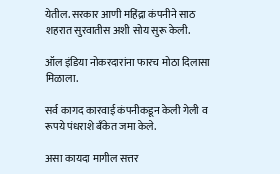येतील. सरकार आणी महिंद्रा कंपनीने साठ शहरात सुरवातीस अशी सोय सुरू केली.

ऑल इंडिया नोकरदारांना फारच मोठा दिलासा मिळाला.

सर्व कागद कारवाई कंपनीकडून केली गेली व रूपये पंधराशे बँकेत जमा केले.

असा कायदा मागील सत्तर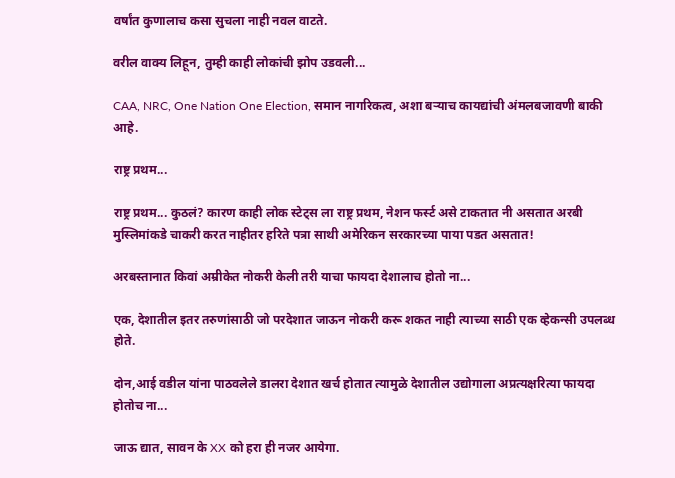वर्षांत कुणालाच कसा सुचला नाही नवल वाटते.

वरील वाक्य लिहून, तुम्ही काही लोकांची झोप उडवली...

CAA, NRC, One Nation One Election, समान नागरिकत्व, अशा बऱ्याच कायद्यांची अंमलबजावणी बाकी आहे.

राष्ट्र प्रथम...

राष्ट्र प्रथम... कुठलं? कारण काही लोक स्टेट्स ला राष्ट्र प्रथम, नेशन फर्स्ट असे टाकतात नी असतात अरबी मुस्लिमांकडे चाकरी करत नाहीतर हरिते पत्रा साथी अमेरिकन सरकारच्या पाया पडत असतात!

अरबस्तानात किवां अम्रीकेत नोकरी केली तरी याचा फायदा देशालाच होतो ना...

एक, देशातील इतर तरुणांसाठी जो परदेशात जाऊन नोकरी करू शकत नाही त्याच्या साठी एक व्हेकन्सी उपलब्ध होते.

दोन,आई वडील यांना पाठवलेले डालरा देशात खर्च होतात त्यामुळे देशातील उद्योगाला अप्रत्यक्षरित्या फायदा होतोच ना...

जाऊ द्यात, सावन के XX को हरा ही नजर आयेगा.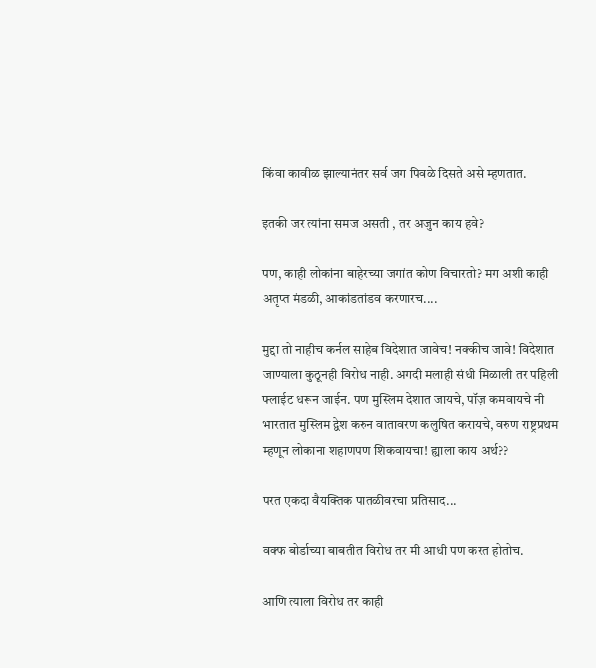किंवा कावीळ झाल्यानंतर सर्व जग पिवळे दिसते असे म्हणतात.

इतकी जर त्यांना समज असती , तर अजुन काय हवे?

पण, काही लोकांना बाहेरच्या जगांत कोण विचारतो? मग अशी काही अतृप्त मंडळी, आकांडतांडव करणारच....

मुद्दा तो नाहीच कर्नल साहेब विदेशात जावेच! नक्कीच जावे! विदेशात जाण्याला कुठूनही विरोध नाही. अगदी मलाही संधी मिळाली तर पहिली फ्लाईट धरून जाईन. पण मुस्लिम देशात जायचे, पॉज़ कमवायचे नी भारतात मुस्लिम द्वेश करुन वातावरण कलुषित करायचे, वरुण राष्ट्रप्रथम म्हणून लोकाना शहाणपण शिकवायचा! ह्याला काय अर्थ??

परत एकदा वैयक्तिक पातळीवरचा प्रतिसाद...

वक्फ बोर्डाच्या बाबतीत विरोध तर मी आधी पण करत होतोच.

आणि त्याला विरोध तर काही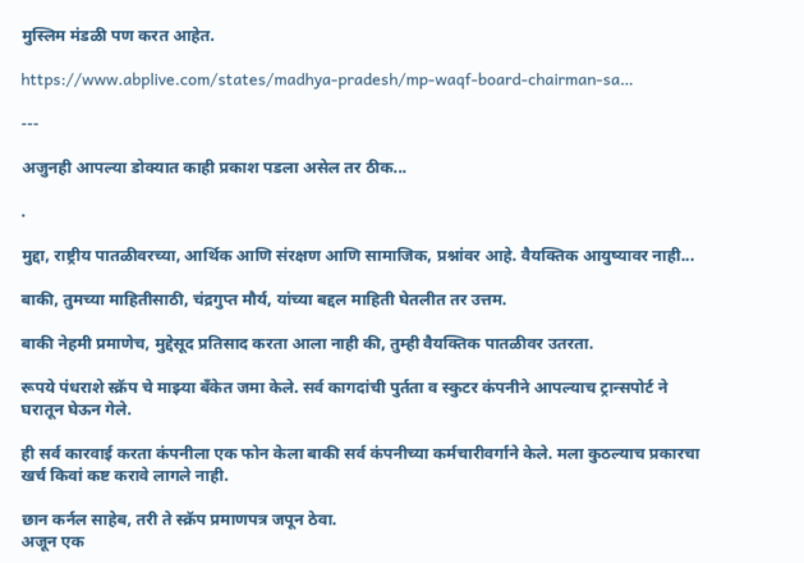मुस्लिम मंडळी पण करत आहेत.

https://www.abplive.com/states/madhya-pradesh/mp-waqf-board-chairman-sa…

---

अजुनही आपल्या डोक्यात काही प्रकाश पडला असेल तर ठीक...

.

मुद्दा, राष्ट्रीय पातळीवरच्या, आर्थिक आणि संरक्षण आणि सामाजिक, प्रश्नांवर आहे. वैयक्तिक आयुष्यावर नाही...

बाकी, तुमच्या माहितीसाठी, चंद्रगुप्त मौर्य, यांच्या बद्दल माहिती घेतलीत तर उत्तम.

बाकी नेहमी प्रमाणेच, मुद्देसूद प्रतिसाद करता आला नाही की, तुम्ही वैयक्तिक पातळीवर उतरता.

रूपये पंधराशे स्क्रॅप चे माझ्या बँकेत जमा केले. सर्व कागदांची पुर्तता व स्कुटर कंपनीने आपल्याच ट्रान्सपोर्ट ने घरातून घेऊन गेले.

ही सर्व कारवाई करता कंपनीला एक फोन केला बाकी सर्व कंपनीच्या कर्मचारीवर्गाने केले. मला कुठल्याच प्रकारचा खर्च किवां कष्ट करावे लागले नाही.

छान कर्नल साहेब, तरी ते स्क्रॅप प्रमाणपत्र जपून ठेवा.
अजून एक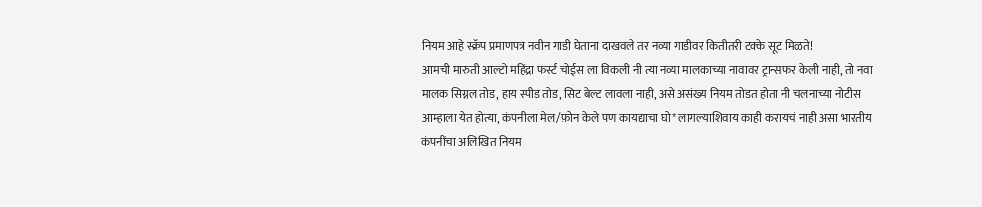नियम आहे स्क्रॅप प्रमाणपत्र नवीन गाडी घेताना दाखवले तर नव्या गाडीवर कितीतरी टक्के सूट मिळते!
आमची मारुती आल्टो महिंद्रा फर्स्ट चोईस ला विकली नी त्या नव्या मालकाच्या नावावर ट्रान्सफर केली नाही, तो नवा मालक सिग्नल तोड, हाय स्पीड तोड, सिट बेल्ट लावला नाही, असे असंख्य नियम तोडत होता नी चलनाच्या नोटीस आम्हाला येत होत्या, कंपनीला मेल/फ़ोन केले पण कायद्याचा घो* लागल्याशिवाय काही करायचं नाही असा भारतीय कंपनींचा अलिखित नियम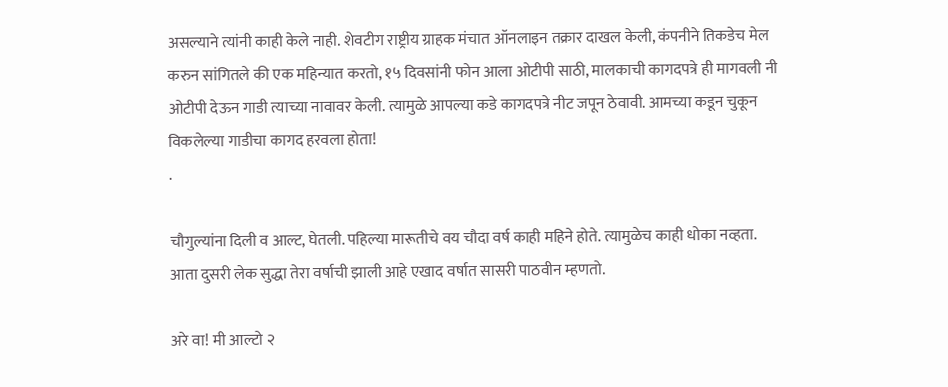असल्याने त्यांनी काही केले नाही. शेवटीग राष्ट्रीय ग्राहक मंचात ऑनलाइन तक्रार दाखल केली, कंपनीने तिकडेच मेल करुन सांगितले की एक महिन्यात करतो, १५ दिवसांनी फोन आला ओटीपी साठी, मालकाची कागदपत्रे ही मागवली नी ओटीपी देऊन गाडी त्याच्या नावावर केली. त्यामुळे आपल्या कडे कागदपत्रे नीट जपून ठेवावी. आमच्या कडून चुकून विकलेल्या गाडीचा कागद हरवला होता!
.

चौगुल्यांना दिली व आल्ट, घेतली. पहिल्या मारूतीचे वय चौदा वर्ष काही महिने होते. त्यामुळेच काही धोका नव्हता. आता दुसरी लेक सुद्धा तेरा वर्षाची झाली आहे एखाद वर्षात सासरी पाठवीन म्हणतो.

अरे वा! मी आल्टो २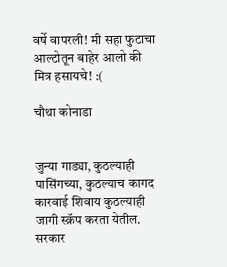वर्षे वापरली! मी सहा फुटाचा आल्टोतून बाहेर आलो की मित्र हसायचे! :(

चौथा कोनाडा


जुन्या गाड्या, कुठल्याही पासिंगच्या, कुठल्याच कागद कारवाई शिवाय कुठल्याही जागी स्क्रॅप करता येतील. सरकार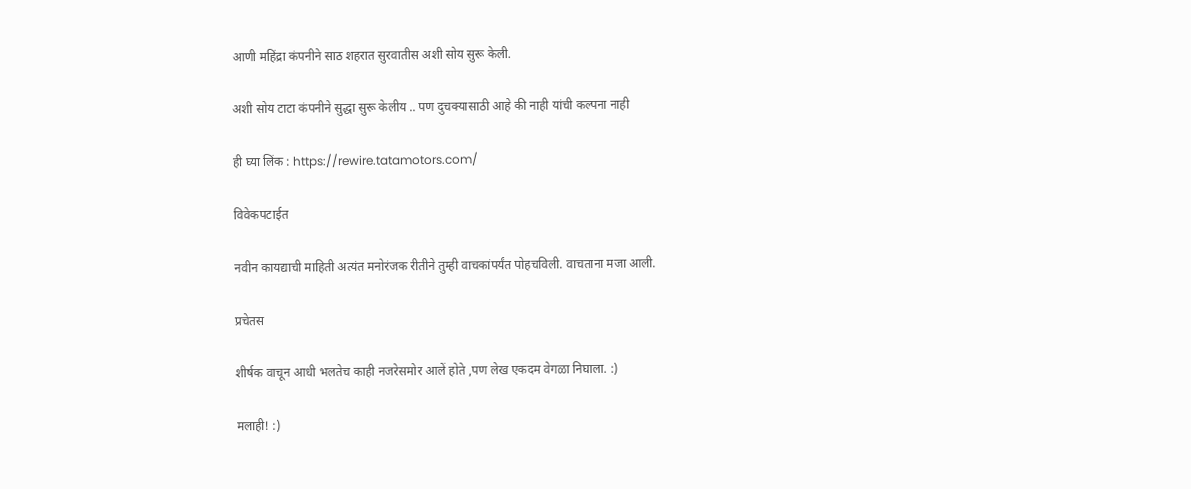आणी महिंद्रा कंपनीने साठ शहरात सुरवातीस अशी सोय सुरू केली.

अशी सोय टाटा कंपनीने सुद्धा सुरू केलीय .. पण दुचक्यासाठी आहे की नाही यांची कल्पना नाही

ही घ्या लिंक : https://rewire.tatamotors.com/

विवेकपटाईत

नवीन कायद्याची माहिती अत्यंत मनोरंजक रीतीने तुम्ही वाचकांपर्यंत पोहचविली. वाचताना मजा आली.

प्रचेतस

शीर्षक वाचून आधी भलतेच काही नजरेसमोर आलें होते ,पण लेख एकदम वेगळा निघाला. :)

मलाही! :)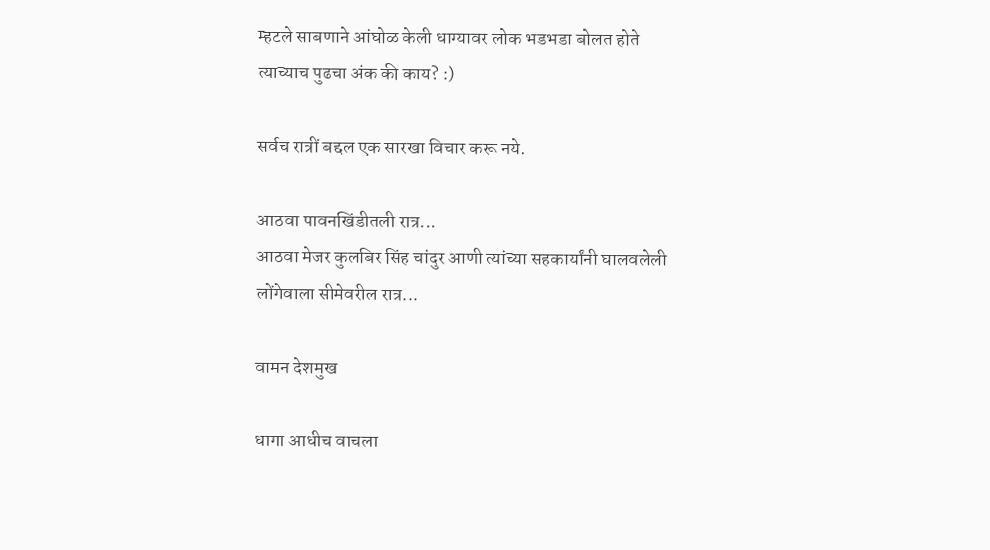म्हटले साबणाने आंघोळ केली धाग्यावर लोक भडभडा बोलत होते त्याच्याच पुढचा अंक की काय? :)

सर्वच रात्रीं बद्दल एक सारखा विचार करू नये.

आठवा पावनखिंडीतली रात्र...
आठवा मेजर कुलबिर सिंह चांदुर आणी त्यांच्या सहकार्यांनी घालवलेली लोंगेवाला सीमेवरील रात्र...

वामन देशमुख

धागा आधीच वाचला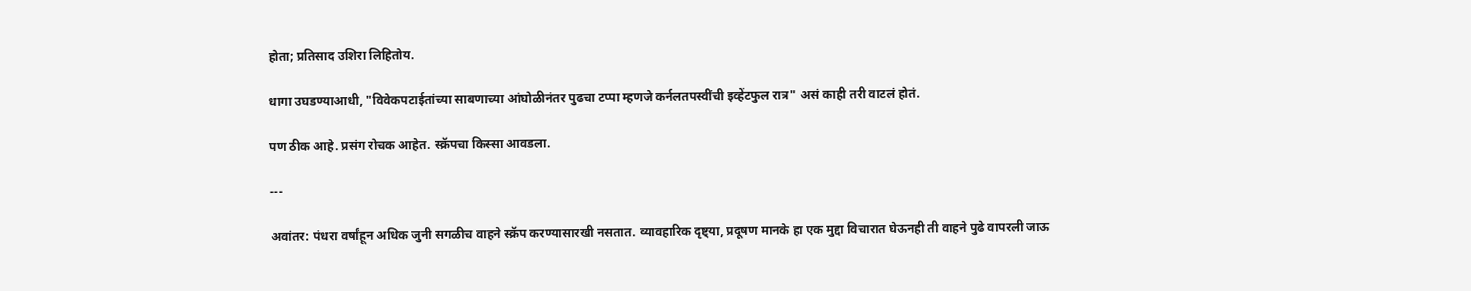होता; प्रतिसाद उशिरा लिहितोय.

धागा उघडण्याआधी, "विवेकपटाईतांच्या साबणाच्या आंघोळीनंतर पुढचा टप्पा म्हणजे कर्नलतपस्वींची इव्हेंटफुल रात्र" असं काही तरी वाटलं होतं.

पण ठीक आहे. प्रसंग रोचक आहेत. स्क्रॅपचा किस्सा आवडला.

---

अवांतर: पंधरा वर्षांहून अधिक जुनी सगळीच वाहने स्क्रॅप करण्यासारखी नसतात. व्यावहारिक दृष्ट्या, प्रदूषण मानके हा एक मुद्दा विचारात घेऊनही ती वाहने पुढे वापरली जाऊ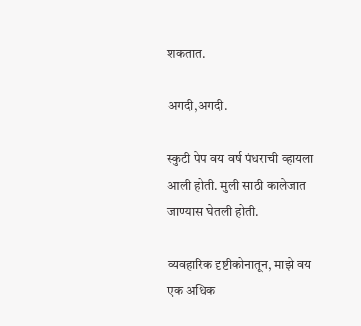शकतात.

अगदी,अगदी.

स्कुटी पेप वय वर्ष पंधराची व्हायला आली होती. मुली साठी कालेजात जाण्यास घेतली होती.

व्यवहारिक दृष्टीकोनातून, माझे वय एक अधिक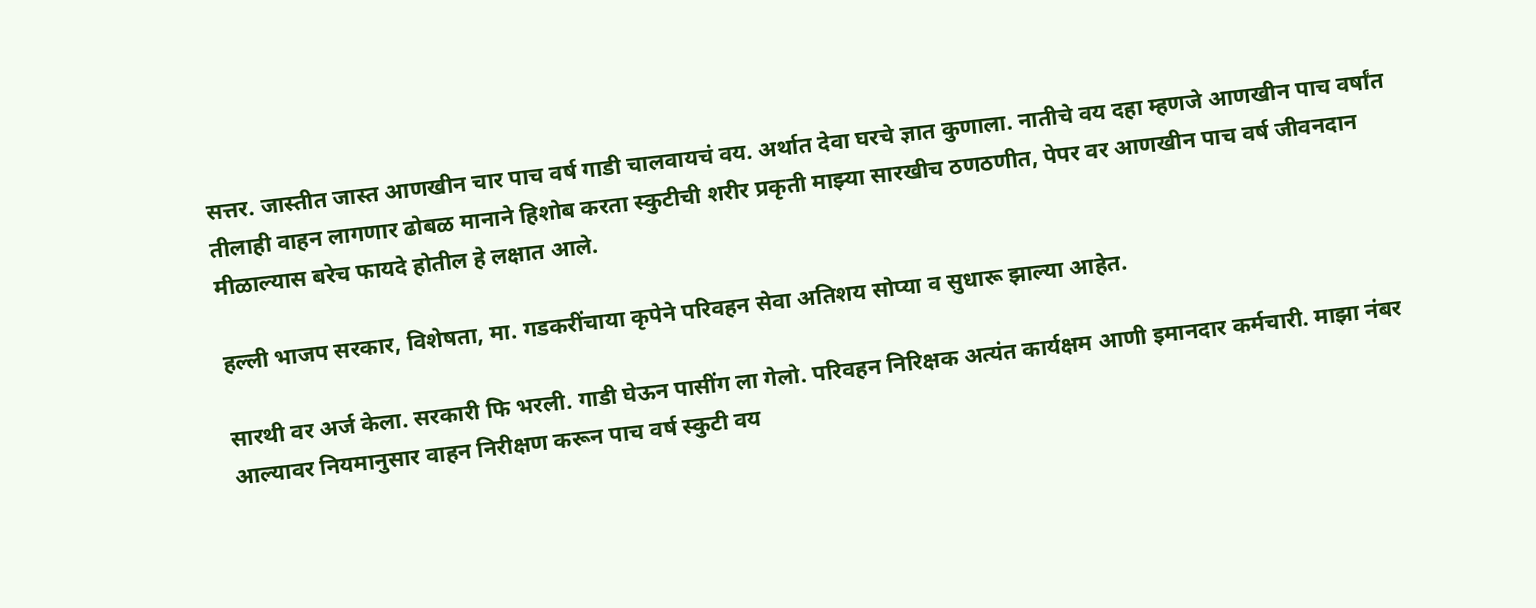सत्तर. जास्तीत जास्त आणखीन चार पाच वर्ष गाडी चालवायचं वय. अर्थात देवा घरचे ज्ञात कुणाला. नातीचे वय दहा म्हणजे आणखीन पाच वर्षांत तीलाही वाहन लागणार ढोबळ मानाने हिशोब करता स्कुटीची शरीर प्रकृती माझ्या सारखीच ठणठणीत, पेपर वर आणखीन पाच वर्ष जीवनदान मीळाल्यास बरेच फायदे होतील हे लक्षात आले.

हल्ली भाजप सरकार, विशेषता, मा. गडकरींचाया कृपेने परिवहन सेवा अतिशय सोप्या व सुधारू झाल्या आहेत.

सारथी वर अर्ज केला. सरकारी फि भरली. गाडी घेऊन पासींग ला गेलो. परिवहन निरिक्षक अत्यंत कार्यक्षम आणी इमानदार कर्मचारी. माझा नंबर आल्यावर नियमानुसार वाहन निरीक्षण करून पाच वर्ष स्कुटी वय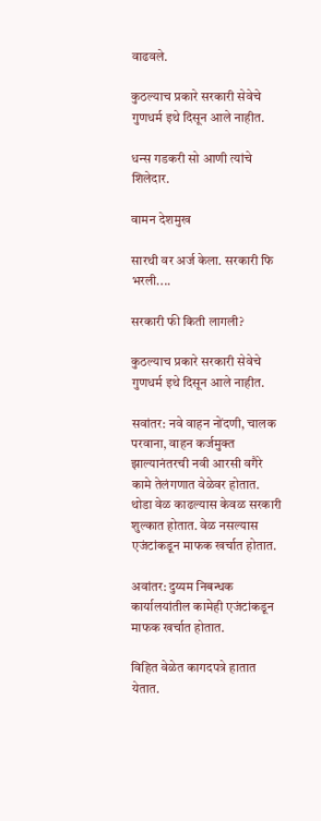वाढवले.

कुठल्याच प्रकारे सरकारी सेवेचे गुणधर्म इथे दिसून आले नाहीत.

धन्स गडकरी सो आणी त्यांचे शिलेदार.

वामन देशमुख

सारथी वर अर्ज केला. सरकारी फि भरली....

सरकारी फी किती लागली?

कुठल्याच प्रकारे सरकारी सेवेचे गुणधर्म इथे दिसून आले नाहीत.

सवांतर: नवे वाहन नोंदणी, चालक परवाना, वाहन कर्जमुक्त झाल्यानंतरची नवी आरसी वगैरे कामे तेलंगणात वेळेवर होतात. थोडा वेळ काढल्यास केवळ सरकारी शुल्कात होतात. वेळ नसल्यास एजंटांकडून माफक खर्चात होतात.

अवांतर: दुय्यम निबन्धक कार्यालयांतील कामेही एजंटांकडून माफक खर्चात होतात.

विहित वेळेत कागदपत्रे हातात येतात.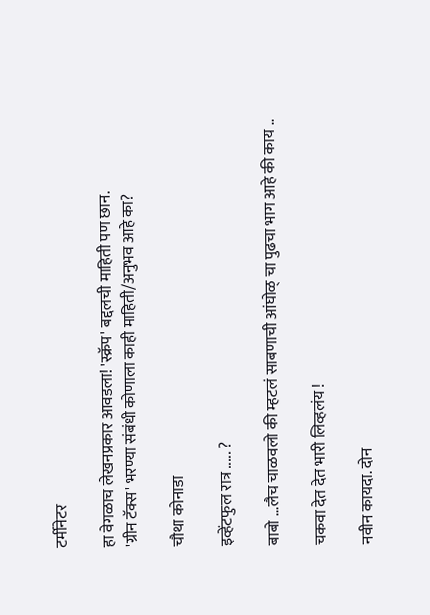टर्मीनेटर

हा वेगळाच लेखनप्रकार आवडला! 'स्क्रॅप' बद्दलची माहिती पण छान.
'ग्रीन टॅक्स' भरण्या संबंधी कोणाला काही माहिती/अनुभव आहे का?

चौथा कोनाडा

इव्हेंटफुल रात्र ..... ?

बाबो ...लैच चाळवलो की म्हटलं साबणाची आंघोळ् चा पुढचा भाग आहे की काय ..

चकवा देत देत भारी लिव्हलंय !

नवीन कायदा. दोन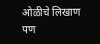ओळीचे लिखाण पण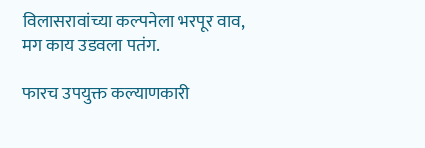विलासरावांच्या कल्पनेला भरपूर वाव, मग काय उडवला पतंग.

फारच उपयुक्त कल्याणकारी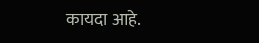कायदा आहे.